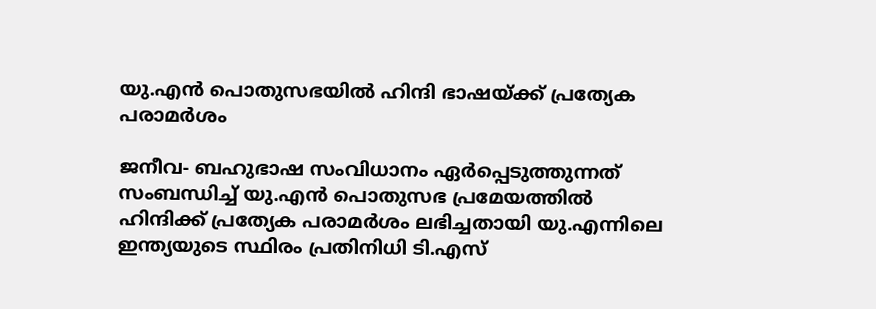യു.എന്‍ പൊതുസഭയില്‍ ഹിന്ദി ഭാഷയ്ക്ക് പ്രത്യേക പരാമര്‍ശം

ജനീവ- ബഹുഭാഷ സംവിധാനം ഏര്‍പ്പെടുത്തുന്നത് സംബന്ധിച്ച് യു.എന്‍ പൊതുസഭ പ്രമേയത്തില്‍ ഹിന്ദിക്ക് പ്രത്യേക പരാമര്‍ശം ലഭിച്ചതായി യു.എന്നിലെ ഇന്ത്യയുടെ സ്ഥിരം പ്രതിനിധി ടി.എസ്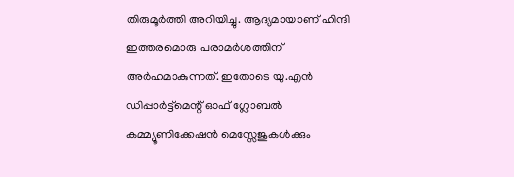തിരുമൂര്‍ത്തി അറിയിച്ചു. ആദ്യമായാണ് ഹിന്ദി ഇത്തരമൊരു പരാമര്‍ശത്തിന് അര്‍ഹമാകുന്നത്. ഇതോടെ യു.എന്‍ ഡിപ്പാര്‍ട്ട്മെന്റ് ഓഫ് ഗ്ലോബല്‍ കമ്മ്യൂണിക്കേഷന്‍ മെസ്സേജുകള്‍ക്കും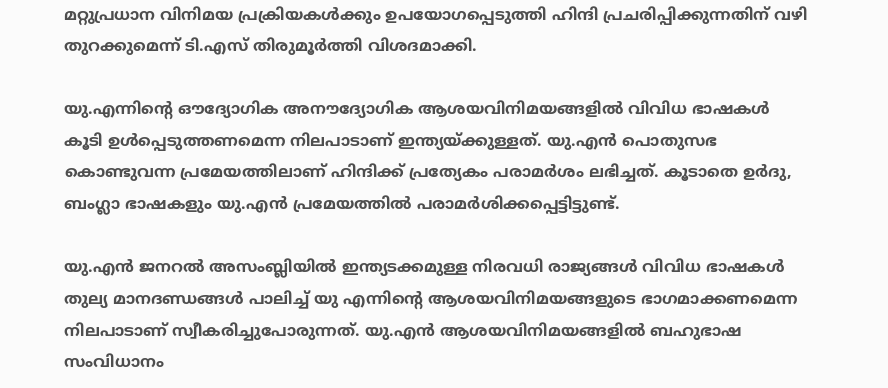മറ്റുപ്രധാന വിനിമയ പ്രക്രിയകള്‍ക്കും ഉപയോഗപ്പെടുത്തി ഹിന്ദി പ്രചരിപ്പിക്കുന്നതിന് വഴി തുറക്കുമെന്ന് ടി.എസ് തിരുമൂര്‍ത്തി വിശദമാക്കി.

യു.എന്നിന്റെ ഔദ്യോഗിക അനൗദ്യോഗിക ആശയവിനിമയങ്ങളില്‍ വിവിധ ഭാഷകള്‍ കൂടി ഉള്‍പ്പെടുത്തണമെന്ന നിലപാടാണ് ഇന്ത്യയ്ക്കുള്ളത്. യു.എന്‍ പൊതുസഭ കൊണ്ടുവന്ന പ്രമേയത്തിലാണ് ഹിന്ദിക്ക് പ്രത്യേകം പരാമര്‍ശം ലഭിച്ചത്. കൂടാതെ ഉര്‍ദു, ബംഗ്ലാ ഭാഷകളും യു.എന്‍ പ്രമേയത്തില്‍ പരാമര്‍ശിക്കപ്പെട്ടിട്ടുണ്ട്.

യു.എന്‍ ജനറല്‍ അസംബ്ലിയില്‍ ഇന്ത്യടക്കമുള്ള നിരവധി രാജ്യങ്ങള്‍ വിവിധ ഭാഷകള്‍ തുല്യ മാനദണ്ഡങ്ങള്‍ പാലിച്ച് യു എന്നിന്റെ ആശയവിനിമയങ്ങളുടെ ഭാഗമാക്കണമെന്ന നിലപാടാണ് സ്വീകരിച്ചുപോരുന്നത്. യു.എന്‍ ആശയവിനിമയങ്ങളില്‍ ബഹുഭാഷ സംവിധാനം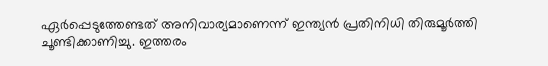ഏര്‍പ്പെടുത്തേണ്ടത് അനിവാര്യമാണെന്ന് ഇന്ത്യന്‍ പ്രതിനിധി തിരുമൂര്‍ത്തി ചൂണ്ടിക്കാണിച്ചു. ഇത്തരം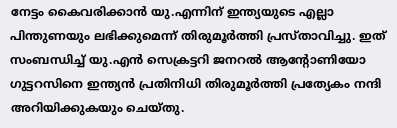നേട്ടം കൈവരിക്കാന്‍ യു.എന്നിന് ഇന്ത്യയുടെ എല്ലാ പിന്തുണയും ലഭിക്കുമെന്ന് തിരുമൂര്‍ത്തി പ്രസ്താവിച്ചു. ഇത് സംബന്ധിച്ച് യു.എന്‍ സെക്രട്ടറി ജനറല്‍ ആന്റോണിയോ ഗുട്ടറസിനെ ഇന്ത്യന്‍ പ്രതിനിധി തിരുമൂര്‍ത്തി പ്രത്യേകം നന്ദി അറിയിക്കുകയും ചെയ്തു.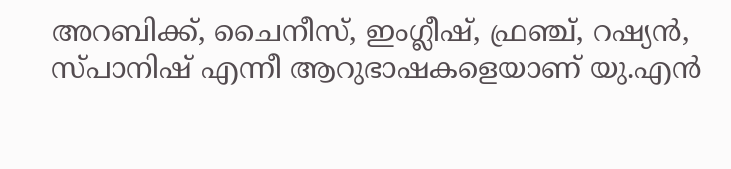അറബിക്ക്, ചൈനീസ്, ഇംഗ്ലീഷ്, ഫ്രഞ്ച്, റഷ്യന്‍, സ്പാനിഷ് എന്നീ ആറുഭാഷകളെയാണ് യു.എന്‍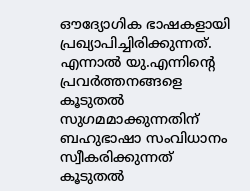ഔദ്യോഗിക ഭാഷകളായി പ്രഖ്യാപിച്ചിരിക്കുന്നത്. എന്നാല്‍ യു.എന്നിന്റെ പ്രവര്‍ത്തനങ്ങളെ കൂടുതല്‍ സുഗമമാക്കുന്നതിന് ബഹുഭാഷാ സംവിധാനം സ്വീകരിക്കുന്നത് കൂടുതല്‍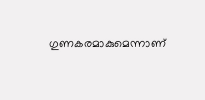ഗുണകരമാകുമെന്നാണ്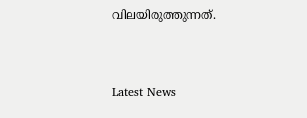വിലയിരുത്തുന്നത്.


Latest News